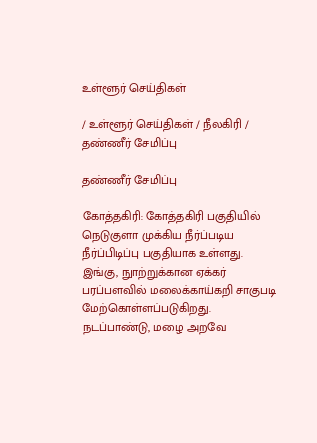உள்ளூர் செய்திகள்

/ உள்ளூர் செய்திகள் / நீலகிரி / தண்ணீர் சேமிப்பு

தண்ணீர் சேமிப்பு

கோத்தகிரி: கோத்தகிரி பகுதியில் நெடுகுளா முக்கிய நீர்ப்படிய நீர்ப்பிடிப்பு பகுதியாக உள்ளது. இங்கு, நுாற்றுக்கான ஏக்கர் பரப்பளவில் மலைக்காய்கறி சாகுபடி மேற்கொள்ளப்படுகிறது. நடப்பாண்டு, மழை அறவே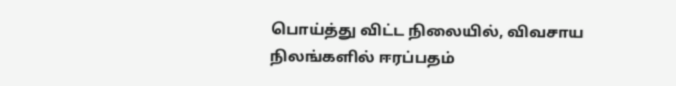பொய்த்து விட்ட நிலையில், விவசாய நிலங்களில் ஈரப்பதம்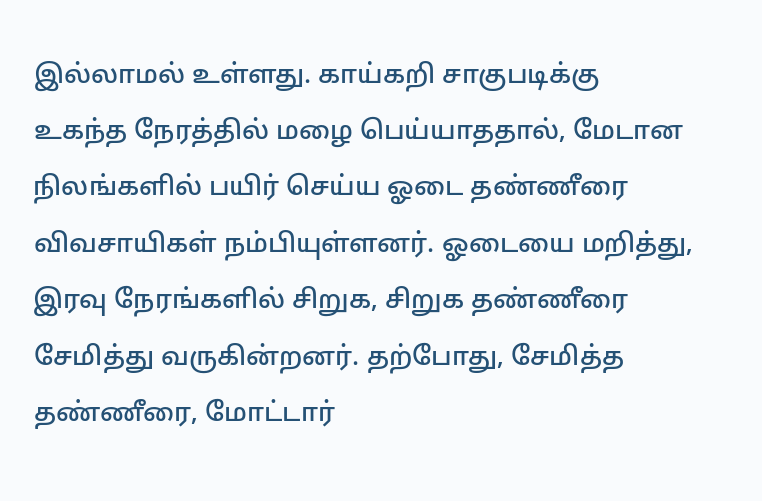இல்லாமல் உள்ளது. காய்கறி சாகுபடிக்கு உகந்த நேரத்தில் மழை பெய்யாததால், மேடான நிலங்களில் பயிர் செய்ய ஓடை தண்ணீரை விவசாயிகள் நம்பியுள்ளனர். ஓடையை மறித்து, இரவு நேரங்களில் சிறுக, சிறுக தண்ணீரை சேமித்து வருகின்றனர். தற்போது, சேமித்த தண்ணீரை, மோட்டார்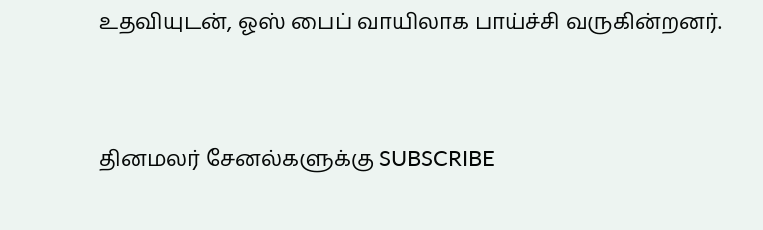உதவியுடன், ஓஸ் பைப் வாயிலாக பாய்ச்சி வருகின்றனர்.


தினமலர் சேனல்களுக்கு SUBSCRIBE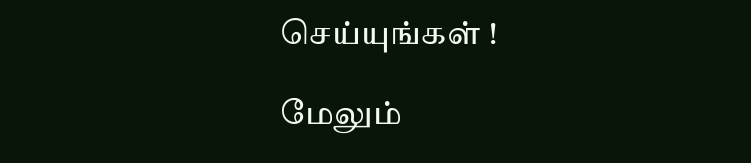செய்யுங்கள் !

மேலும்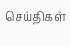செய்திகள்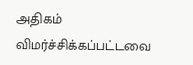அதிகம் விமர்ச்சிக்கப்பட்டவை